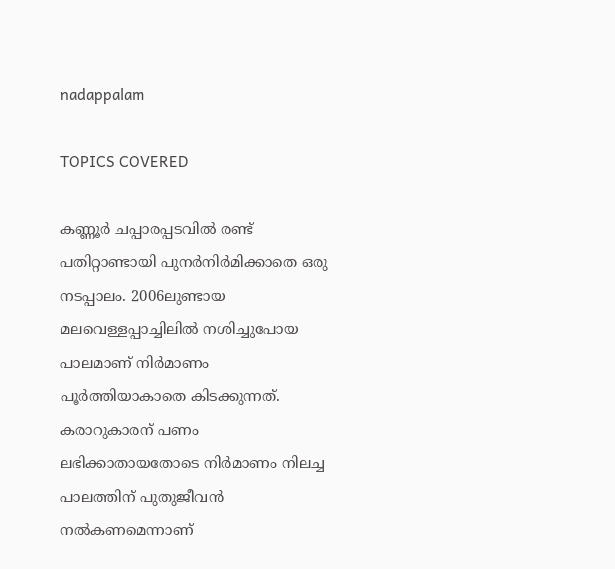nadappalam

TOPICS COVERED

കണ്ണൂര്‍ ചപ്പാരപ്പടവില്‍ രണ്ട് പതിറ്റാണ്ടായി പുനര്‍നിര്‍മിക്കാതെ ഒരു നടപ്പാലം. 2006ലുണ്ടായ മലവെള്ളപ്പാച്ചിലില്‍ നശിച്ചുപോയ പാലമാണ് നിര്‍മാണം പൂര്‍ത്തിയാകാതെ കിടക്കുന്നത്. കരാറുകാരന് പണം ലഭിക്കാതായതോടെ നിര്‍മാണം നിലച്ച പാലത്തിന് പുതുജീവന്‍ നല്‍കണമെന്നാണ്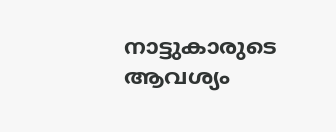നാട്ടുകാരുടെ ആവശ്യം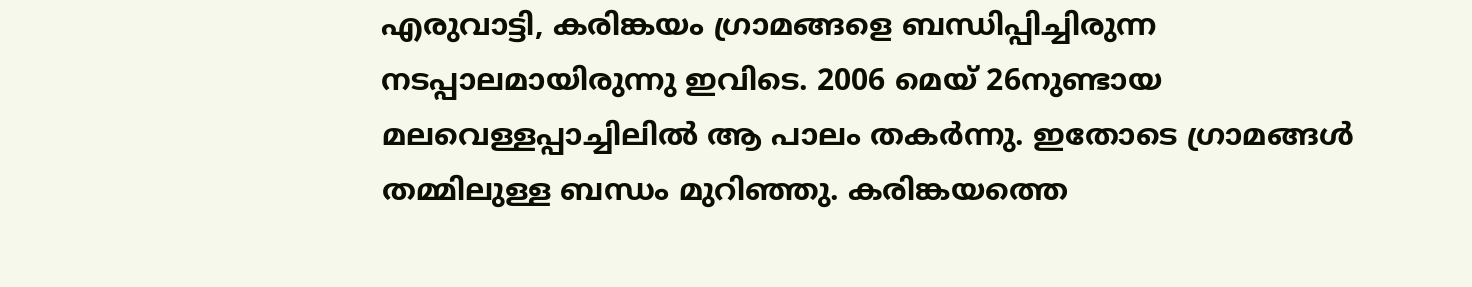എരുവാട്ടി, കരിങ്കയം ഗ്രാമങ്ങളെ ബന്ധിപ്പിച്ചിരുന്ന നടപ്പാലമായിരുന്നു ഇവിടെ. 2006 മെയ് 26നുണ്ടായ മലവെള്ളപ്പാച്ചിലില്‍ ആ പാലം തകര്‍ന്നു. ഇതോടെ ഗ്രാമങ്ങള്‍ തമ്മിലുള്ള ബന്ധം മുറിഞ്ഞു. കരിങ്കയത്തെ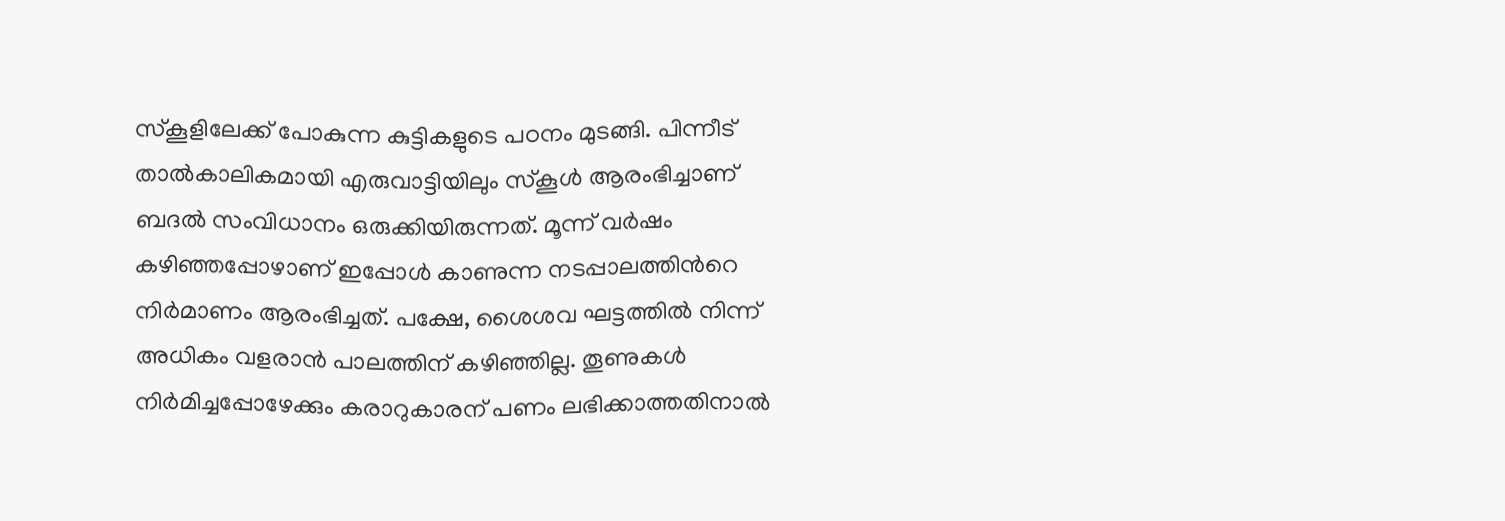സ്കൂളിലേക്ക് പോകുന്ന കുട്ടികളുടെ പഠനം മുടങ്ങി. പിന്നീട് താല്‍കാലികമായി എരുവാട്ടിയിലും സ്കൂള്‍ ആരംഭിച്ചാണ് ബദല്‍ സംവിധാനം ഒരുക്കിയിരുന്നത്. മൂന്ന് വര്‍ഷം കഴിഞ്ഞപ്പോഴാണ് ഇപ്പോള്‍ കാണുന്ന നടപ്പാലത്തിന്‍റെ നിര്‍മാണം ആരംഭിച്ചത്. പക്ഷേ, ശൈശവ ഘട്ടത്തില്‍ നിന്ന് അധികം വളരാന്‍ പാലത്തിന് കഴിഞ്ഞില്ല. തൂണുകള്‍ നിര്‍മിച്ചപ്പോഴേക്കും കരാറുകാരന് പണം ലഭിക്കാത്തതിനാല്‍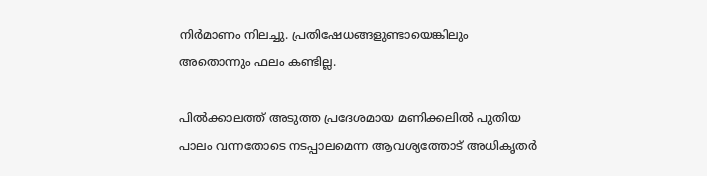നിര്‍മാണം നിലച്ചു. പ്രതിഷേധങ്ങളുണ്ടായെങ്കിലും അതൊന്നും ഫലം കണ്ടില്ല.

പില്‍ക്കാലത്ത് അടുത്ത പ്രദേശമായ മണിക്കലില്‍ പുതിയ പാലം വന്നതോടെ നടപ്പാലമെന്ന ആവശ്യത്തോട് അധികൃതര്‍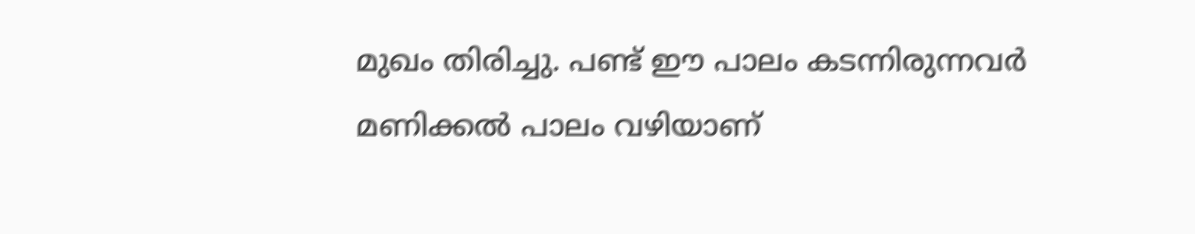മുഖം തിരിച്ചു. പണ്ട് ഈ പാലം കടന്നിരുന്നവര്‍ മണിക്കല്‍ പാലം വഴിയാണ്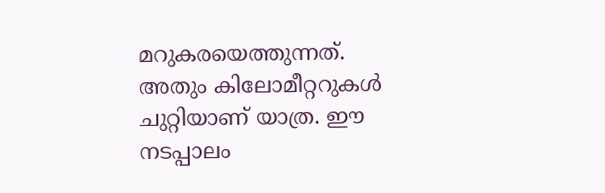മറുകരയെത്തുന്നത്. അതും കിലോമീറ്ററുകള്‍ ചുറ്റിയാണ് യാത്ര. ഈ നടപ്പാലം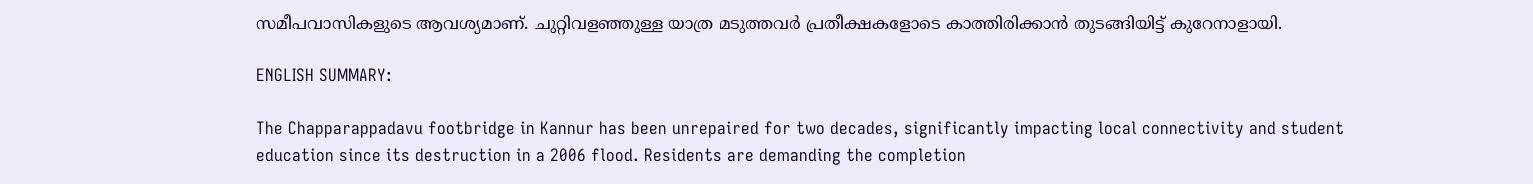സമീപവാസികളുടെ ആവശ്യമാണ്. ചുറ്റിവളഞ്ഞുള്ള യാത്ര മടുത്തവര്‍ പ്രതീക്ഷകളോടെ കാത്തിരിക്കാന്‍ തുടങ്ങിയിട്ട് കുറേനാളായി.

ENGLISH SUMMARY:

The Chapparappadavu footbridge in Kannur has been unrepaired for two decades, significantly impacting local connectivity and student education since its destruction in a 2006 flood. Residents are demanding the completion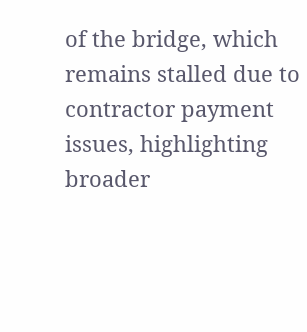of the bridge, which remains stalled due to contractor payment issues, highlighting broader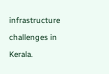infrastructure challenges in Kerala.